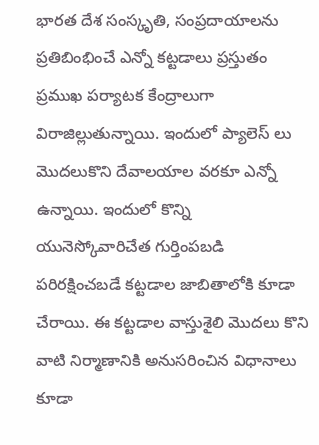భారత దేశ సంస్కృతి, సంప్రదాయాలను ప్రతిబింభించే ఎన్నో కట్టడాలు ప్రస్తుతం ప్రముఖ పర్యాటక కేంద్రాలుగా విరాజిల్లుతున్నాయి. ఇందులో ప్యాలెస్ లు మొదలుకొని దేవాలయాల వరకూ ఎన్నో ఉన్నాయి. ఇందులో కొన్ని యునెస్కోవారిచేత గుర్తింపబడి పరిరక్షించబడే కట్టడాల జాబితాలోకి కూడా చేరాయి. ఈ కట్టడాల వాస్తుశైలి మొదలు కొని వాటి నిర్మాణానికి అనుసరించిన విధానాలు కూడా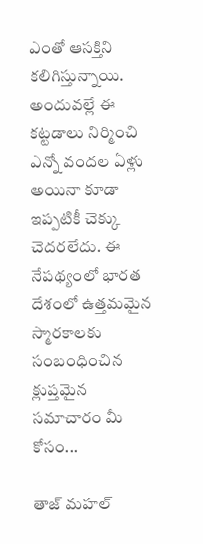ఎంతో ఆసక్తిని కలిగిస్తున్నాయి. అందువల్లే ఈ కట్టడాలు నిర్మించి ఎన్నో వందల ఏళ్లు అయినా కూడా ఇప్పటికీ చెక్కు చెదరలేదు. ఈ నేపథ్యంలో భారత దేశంలో ఉత్తమమైన స్మారకాలకు సంబంధించిన క్లుప్తమైన సమాచారం మీ కోసం...

తాజ్ మహల్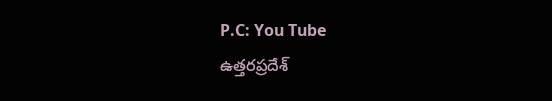P.C: You Tube
ఉత్తరప్రదేశ్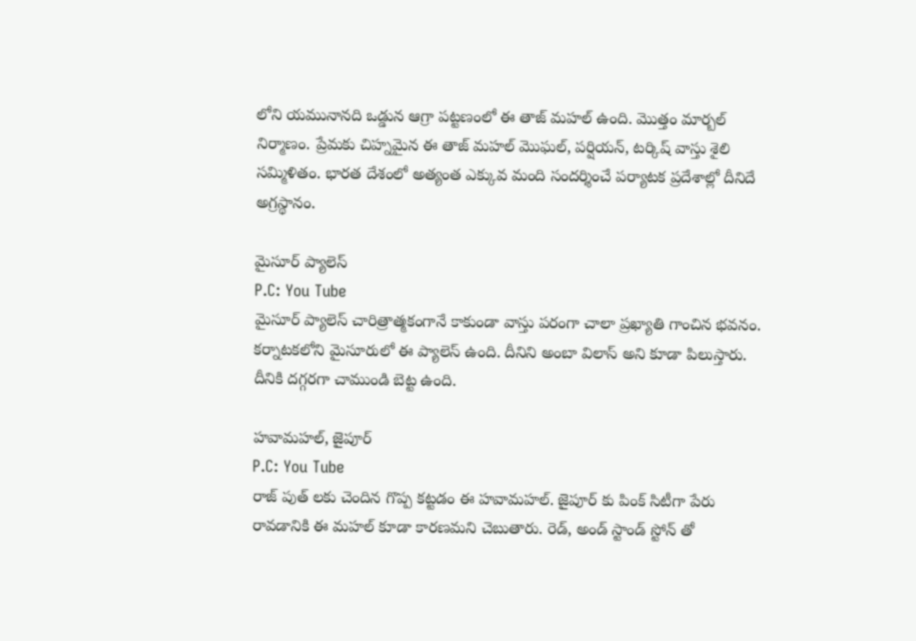లోని యమునానది ఒడ్డున ఆగ్రా పట్టణంలో ఈ తాజ్ మహల్ ఉంది. మొత్తం మార్బల్ నిర్మాణం. ప్రేమకు చిహ్నమైన ఈ తాజ్ మహల్ మొఘల్, పర్షియన్, టర్కిష్ వాస్తు శైలి సమ్మిళితం. భారత దేశంలో అత్యంత ఎక్కువ మంది సందర్శించే పర్యాటక ప్రదేశాల్లో దీనిదే అగ్రస్థానం.

మైసూర్ ప్యాలెస్
P.C: You Tube
మైసూర్ ప్యాలెస్ చారిత్రాత్మకంగానే కాకుండా వాస్తు పరంగా చాలా ప్రఖ్యాతి గాంచిన భవనం. కర్నాటకలోని మైసూరులో ఈ ప్యాలెస్ ఉంది. దీనిని అంబా విలాస్ అని కూడా పిలుస్తారు. దీనికి దగ్గరగా చాముండి బెట్ట ఉంది.

హవామహల్, జైపూర్
P.C: You Tube
రాజ్ పుత్ లకు చెందిన గొప్ప కట్టడం ఈ హవామహల్. జైపూర్ కు పింక్ సిటీగా పేరు రావడానికి ఈ మహల్ కూడా కారణమని చెబుతారు. రెడ్, అండ్ స్టాండ్ స్టోన్ తో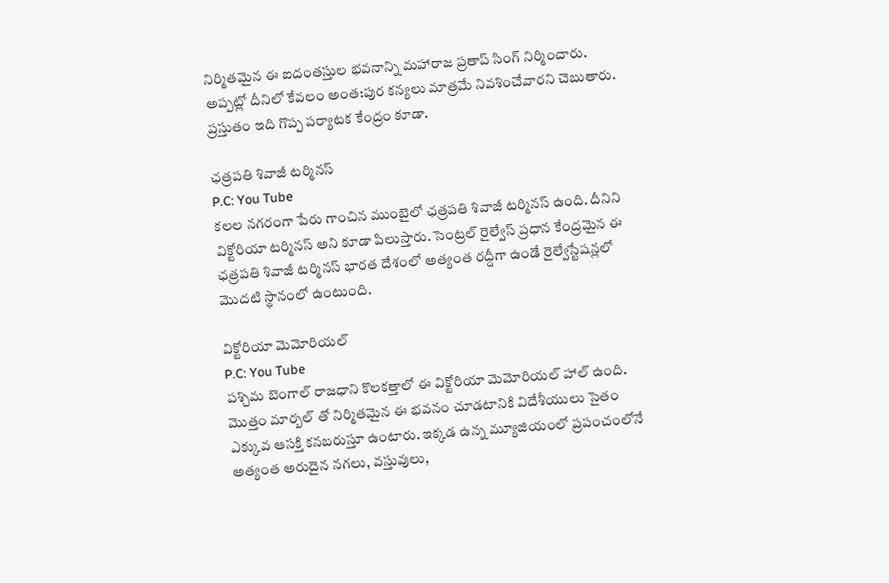నిర్మితమైన ఈ ఐదంతస్తుల భవనాన్ని మహారాజ ప్రతాప్ సింగ్ నిర్మించారు. అప్పట్లో దీనిలో కేవలం అంత:పుర కన్యలు మాత్రమే నివశించేవారని చెబుతారు. ప్రస్తుతం ఇది గొప్ప పర్యాటక కేంద్రం కూడా.

ఛత్రపతి శివాజీ టర్మినస్
P.C: You Tube
కలల నగరంగా పేరు గాంచిన ముంబైలో ఛత్రపతి శివాజీ టర్మినస్ ఉంది. దీనిని విక్టోరియా టర్మినస్ అని కూడా పిలుస్తారు. సెంట్రల్ రైల్వేస్ ప్రధాన కేంద్రమైన ఈ ఛత్రపతి శివాజీ టర్మినస్ భారత దేశంలో అత్యంత రద్దీగా ఉండే రైల్వేస్టేషన్లలో మొదటి స్థానంలో ఉంటుంది.

విక్టోరియా మెమోరియల్
P.C: You Tube
పశ్చిమ బెంగాల్ రాజధాని కొలకత్తాలో ఈ విక్టోరియా మెమోరియల్ హాల్ ఉంది. మొత్తం మార్బల్ తో నిర్మితమైన ఈ భవనం చూడటానికి విదేశీయులు సైతం ఎక్కువ ఆసక్తి కనబరుస్తూ ఉంటారు. ఇక్కడ ఉన్న మ్యూజియంలో ప్రపంచంలోనే అత్యంత అరుదైన నగలు, వస్తువులు,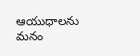ఆయుధాలను మనం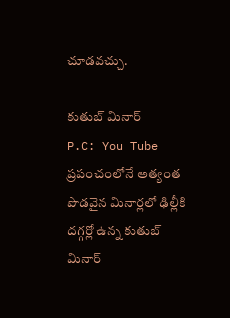చూడవచ్చు.

కుతుబ్ మినార్
P.C: You Tube
ప్రపంచంలోనే అత్యంత పొడవైన మినార్లలో ఢిల్లీకి దగ్గర్లో ఉన్న కుతుబ్ మినార్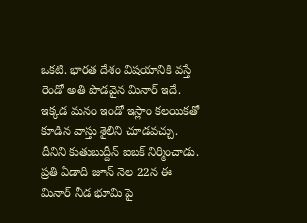ఒకటి. భారత దేశం విషయానికి వస్తే రెండో అతి పొడవైన మినార్ ఇదే. ఇక్కడ మనం ఇండో ఇస్లాం కలయికతో కూడిన వాస్తు శైలిని చూడవచ్చు. దీనిని కుతుబుద్దీన్ ఐబక్ నిర్మించాడు. ప్రతి ఏడాది జూన్ నెల 22న ఈ మినార్ నీడ భూమి పై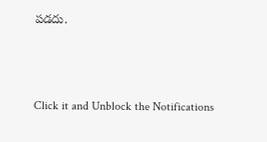పడదు.



Click it and Unblock the Notifications